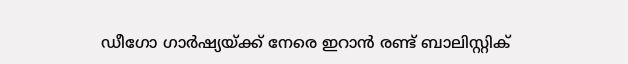ഡീഗോ ഗാർഷ്യയ്ക്ക് നേരെ ഇറാൻ രണ്ട് ബാലിസ്റ്റിക്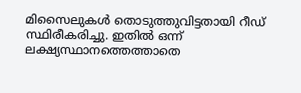മിസൈലുകൾ തൊടുത്തുവിട്ടതായി റീഡ് സ്ഥിരീകരിച്ചു. ഇതിൽ ഒന്ന് ലക്ഷ്യസ്ഥാനത്തെത്താതെ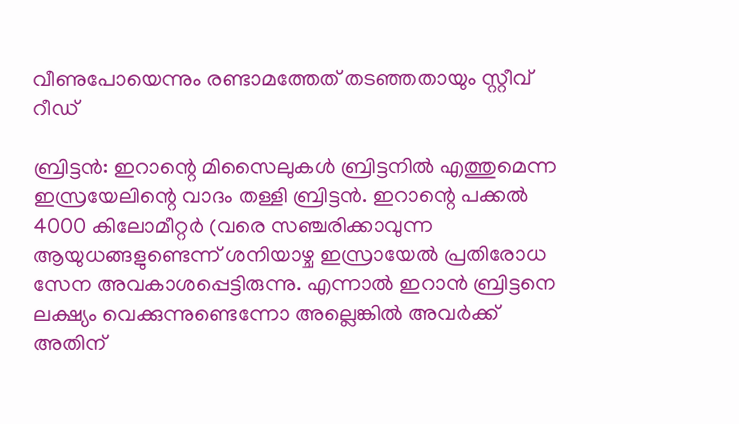വീണുപോയെന്നും രണ്ടാമത്തേത് തടഞ്ഞതായും സ്റ്റീവ് റീഡ്

ബ്രിട്ടൻ: ഇറാന്റെ മിസൈലുകൾ ബ്രിട്ടനിൽ എത്തുമെന്ന ഇസ്രയേലിന്റെ വാദം തള്ളി ബ്രിട്ടൻ. ഇറാന്റെ പക്കൽ 4000 കിലോമീറ്റർ (വരെ സഞ്ചരിക്കാവുന്ന ആയുധങ്ങളുണ്ടെന്ന് ശനിയാഴ്ച ഇസ്രായേൽ പ്രതിരോധ സേന അവകാശപ്പെട്ടിരുന്നു. എന്നാൽ ഇറാൻ ബ്രിട്ടനെ ലക്ഷ്യം വെക്കുന്നുണ്ടെന്നോ അല്ലെങ്കിൽ അവർക്ക് അതിന്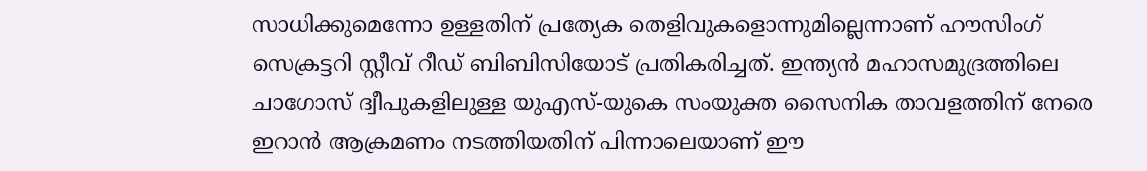സാധിക്കുമെന്നോ ഉള്ളതിന് പ്രത്യേക തെളിവുകളൊന്നുമില്ലെന്നാണ് ഹൗസിംഗ് സെക്രട്ടറി സ്റ്റീവ് റീഡ് ബിബിസിയോട് പ്രതികരിച്ചത്. ഇന്ത്യൻ മഹാസമുദ്രത്തിലെ ചാഗോസ് ദ്വീപുകളിലുള്ള യുഎസ്-യുകെ സംയുക്ത സൈനിക താവളത്തിന് നേരെ ഇറാൻ ആക്രമണം നടത്തിയതിന് പിന്നാലെയാണ് ഈ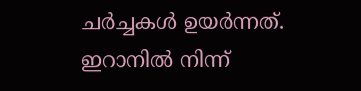ചർച്ചകൾ ഉയർന്നത്. ഇറാനിൽ നിന്ന്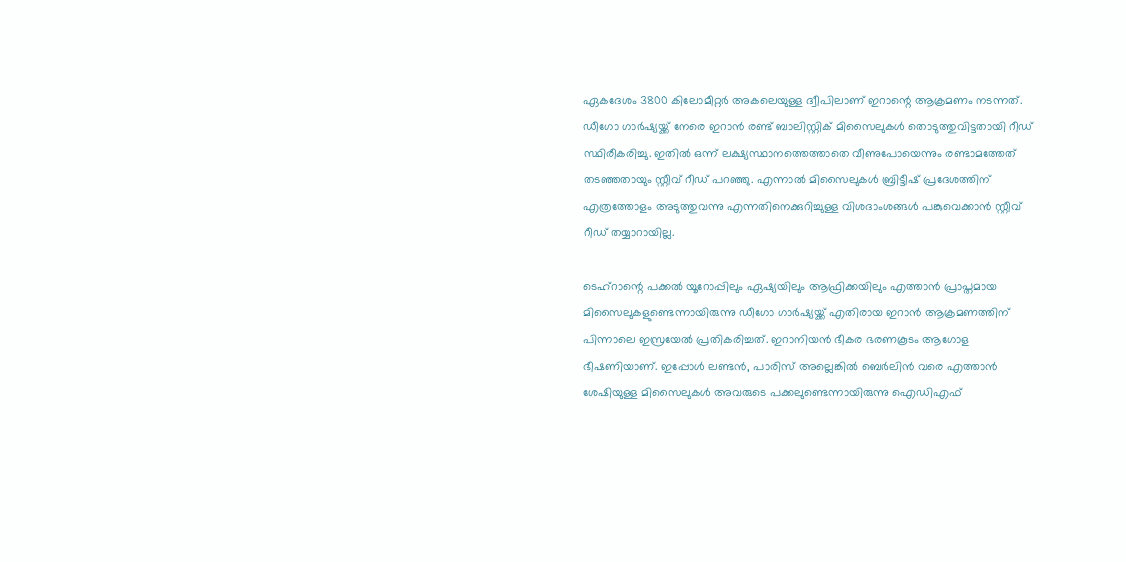ഏകദേശം 3800 കിലോമീറ്റർ അകലെയുള്ള ദ്വീപിലാണ് ഇറാന്റെ ആക്രമണം നടന്നത്. ഡീഗോ ഗാർഷ്യയ്ക്ക് നേരെ ഇറാൻ രണ്ട് ബാലിസ്റ്റിക് മിസൈലുകൾ തൊടുത്തുവിട്ടതായി റീഡ് സ്ഥിരീകരിച്ചു. ഇതിൽ ഒന്ന് ലക്ഷ്യസ്ഥാനത്തെത്താതെ വീണുപോയെന്നും രണ്ടാമത്തേത് തടഞ്ഞതായും സ്റ്റീവ് റീഡ് പറഞ്ഞു. എന്നാൽ മിസൈലുകൾ ബ്രിട്ടീഷ് പ്രദേശത്തിന് എത്രത്തോളം അടുത്തുവന്നു എന്നതിനെക്കുറിച്ചുള്ള വിശദാംശങ്ങൾ പങ്കുവെക്കാൻ സ്റ്റീവ് റീഡ് തയ്യാറായില്ല.

ടെഹ്റാന്റെ പക്കൽ യൂറോപ്പിലും ഏഷ്യയിലും ആഫ്രിക്കയിലും എത്താൻ പ്രാപ്തമായ മിസൈലുകളുണ്ടെന്നായിരുന്നു ഡീഗോ ഗാർഷ്യയ്ക്ക് എതിരായ ഇറാൻ ആക്രമണത്തിന് പിന്നാലെ ഇസ്രയേൽ പ്രതികരിച്ചത്. ഇറാനിയൻ ഭീകര ഭരണകൂടം ആഗോള ഭീഷണിയാണ്. ഇപ്പോൾ ലണ്ടൻ, പാരിസ് അല്ലെങ്കിൽ ബെർലിൻ വരെ എത്താൻ ശേഷിയുള്ള മിസൈലുകൾ അവരുടെ പക്കലുണ്ടെന്നായിരുന്നു ഐഡിഎഫ്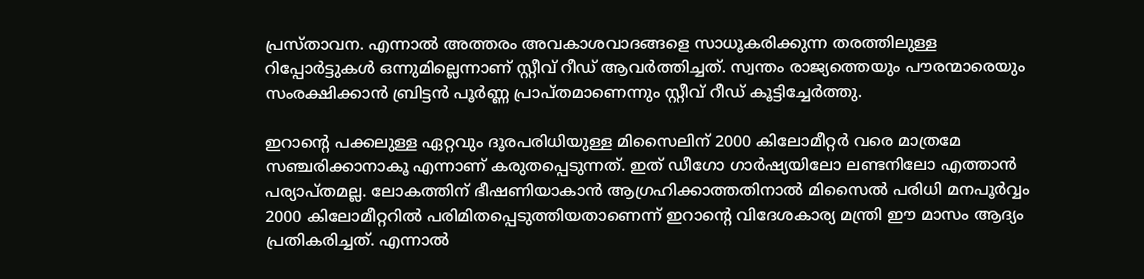പ്രസ്താവന. എന്നാൽ അത്തരം അവകാശവാദങ്ങളെ സാധൂകരിക്കുന്ന തരത്തിലുള്ള റിപ്പോർട്ടുകൾ ഒന്നുമില്ലെന്നാണ് സ്റ്റീവ് റീഡ് ആവർത്തിച്ചത്. സ്വന്തം രാജ്യത്തെയും പൗരന്മാരെയും സംരക്ഷിക്കാൻ ബ്രിട്ടൻ പൂർണ്ണ പ്രാപ്തമാണെന്നും സ്റ്റീവ് റീഡ് കൂട്ടിച്ചേർത്തു.

ഇറാന്റെ പക്കലുള്ള ഏറ്റവും ദൂരപരിധിയുള്ള മിസൈലിന് 2000 കിലോമീറ്റർ വരെ മാത്രമേ സഞ്ചരിക്കാനാകൂ എന്നാണ് കരുതപ്പെടുന്നത്. ഇത് ഡീഗോ ഗാർഷ്യയിലോ ലണ്ടനിലോ എത്താൻ പര്യാപ്തമല്ല. ലോകത്തിന് ഭീഷണിയാകാൻ ആഗ്രഹിക്കാത്തതിനാൽ മിസൈൽ പരിധി മനപൂർവ്വം 2000 കിലോമീറ്ററിൽ പരിമിതപ്പെടുത്തിയതാണെന്ന് ഇറാന്റെ വിദേശകാര്യ മന്ത്രി ഈ മാസം ആദ്യം പ്രതികരിച്ചത്. എന്നാൽ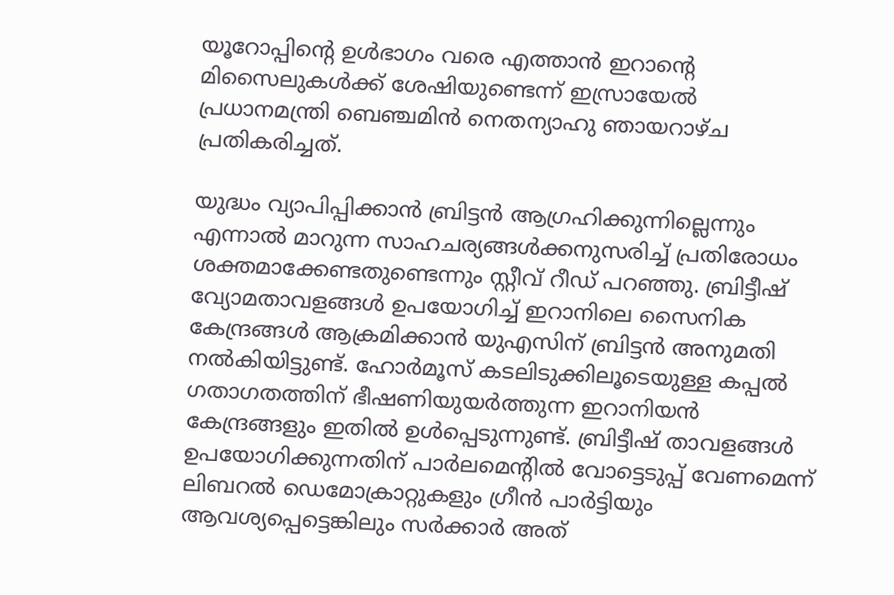യൂറോപ്പിന്റെ ഉൾഭാഗം വരെ എത്താൻ ഇറാന്റെ മിസൈലുകൾക്ക് ശേഷിയുണ്ടെന്ന് ഇസ്രായേൽ പ്രധാനമന്ത്രി ബെഞ്ചമിൻ നെതന്യാഹു ഞായറാഴ്ച പ്രതികരിച്ചത്.

യുദ്ധം വ്യാപിപ്പിക്കാൻ ബ്രിട്ടൻ ആഗ്രഹിക്കുന്നില്ലെന്നും എന്നാൽ മാറുന്ന സാഹചര്യങ്ങൾക്കനുസരിച്ച് പ്രതിരോധം ശക്തമാക്കേണ്ടതുണ്ടെന്നും സ്റ്റീവ് റീഡ് പറഞ്ഞു. ബ്രിട്ടീഷ് വ്യോമതാവളങ്ങൾ ഉപയോഗിച്ച് ഇറാനിലെ സൈനിക കേന്ദ്രങ്ങൾ ആക്രമിക്കാൻ യുഎസിന് ബ്രിട്ടൻ അനുമതി നൽകിയിട്ടുണ്ട്. ഹോർമൂസ് കടലിടുക്കിലൂടെയുള്ള കപ്പൽ ഗതാഗതത്തിന് ഭീഷണിയുയർത്തുന്ന ഇറാനിയൻ കേന്ദ്രങ്ങളും ഇതിൽ ഉൾപ്പെടുന്നുണ്ട്. ബ്രിട്ടീഷ് താവളങ്ങൾ ഉപയോഗിക്കുന്നതിന് പാർലമെന്റിൽ വോട്ടെടുപ്പ് വേണമെന്ന് ലിബറൽ ഡെമോക്രാറ്റുകളും ഗ്രീൻ പാർട്ടിയും ആവശ്യപ്പെട്ടെങ്കിലും സർക്കാർ അത്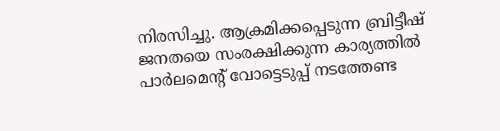നിരസിച്ചു. ആക്രമിക്കപ്പെടുന്ന ബ്രിട്ടീഷ് ജനതയെ സംരക്ഷിക്കുന്ന കാര്യത്തിൽ പാർലമെന്റ് വോട്ടെടുപ്പ് നടത്തേണ്ട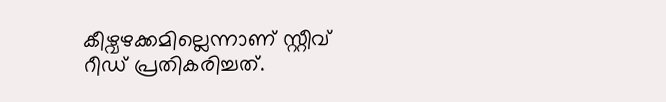കീഴ്വഴക്കമില്ലെന്നാണ് സ്റ്റീവ് റീഡ് പ്രതികരിച്ചത്.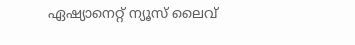ഏഷ്യാനെറ്റ് ന്യൂസ് ലൈവ്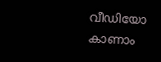വീഡിയോ കാണാം